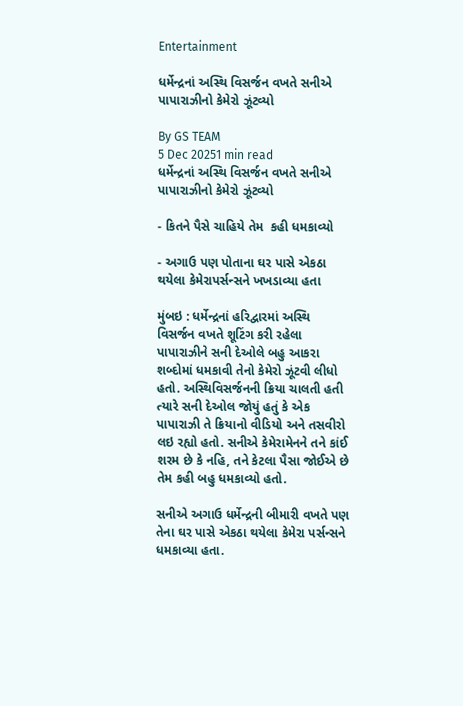Entertainment

ધર્મેન્દ્રનાં અસ્થિ વિસર્જન વખતે સનીએ પાપારાઝીનો કેમેરો ઝૂંટવ્યો

By GS TEAM
5 Dec 20251 min read
ધર્મેન્દ્રનાં અસ્થિ વિસર્જન વખતે સનીએ પાપારાઝીનો કેમેરો ઝૂંટવ્યો

- કિતને પૈસે ચાહિયે તેમ  કહી ધમકાવ્યો

- અગાઉ પણ પોતાના ઘર પાસે એકઠા થયેલા કેમેરાપર્સન્સને ખખડાવ્યા હતા

મુંબઇ : ધર્મેન્દ્રનાં હરિદ્વારમાં અસ્થિ વિસર્જન વખતે શૂટિંગ કરી રહેલા પાપારાઝીને સની દેઓલે બહુ આકરા શબ્દોમાં ધમકાવી તેનો કેમેરો ઝૂંટવી લીધો હતો. અસ્થિવિસર્જનની ક્રિયા ચાલતી હતી ત્યારે સની દેઓલ જોયું હતું કે એક પાપારાઝી તે ક્રિયાનો વીડિયો અને તસવીરો લઇ રહ્યો હતો. સનીએ કેમેરામેનને તને કાંઈ શરમ છે કે નહિ, તને કેટલા પૈસા જોઈએ છે તેમ કહી બહુ ધમકાવ્યો હતો.

સનીએ અગાઉ ધર્મેન્દ્રની બીમારી વખતે પણ તેના ઘર પાસે એકઠા થયેલા કેમેરા પર્સન્સને ધમકાવ્યા હતા.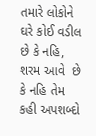તમારે લોકોને ઘરે કોઈ વડીલ છે કે નહિ, શરમ આવે  છે કે નહિ તેમ કહી અપશબ્દો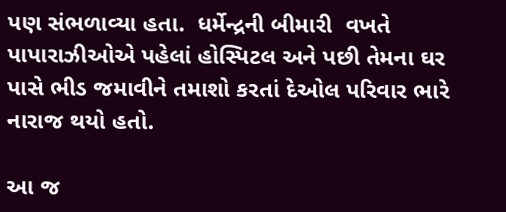પણ સંભળાવ્યા હતા.  ધર્મેન્દ્રની બીમારી  વખતે પાપારાઝીઓએ પહેલાં હોસ્પિટલ અને પછી તેમના ઘર પાસે ભીડ જમાવીને તમાશો કરતાં દેઓલ પરિવાર ભારે નારાજ થયો હતો.

આ જ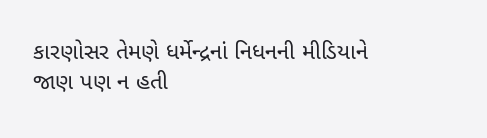કારણોસર તેમણે ધર્મેન્દ્રનાં નિધનની મીડિયાને જાણ પણ ન હતી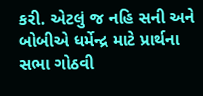કરી. એટલું જ નહિ સની અને બોબીએ ધર્મેન્દ્ર માટે પ્રાર્થના સભા ગોઠવી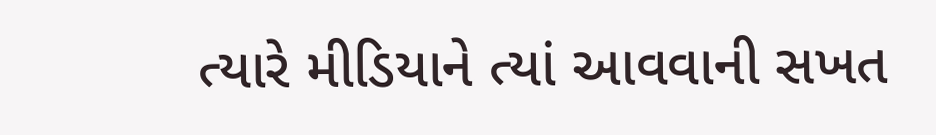ત્યારે મીડિયાને ત્યાં આવવાની સખત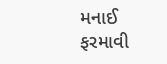મનાઈ ફરમાવી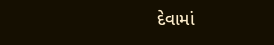દેવામાં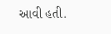આવી હતી.